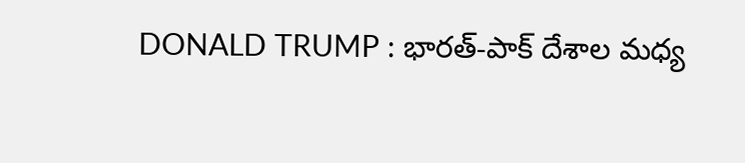DONALD TRUMP : భారత్-పాక్ దేశాల మధ్య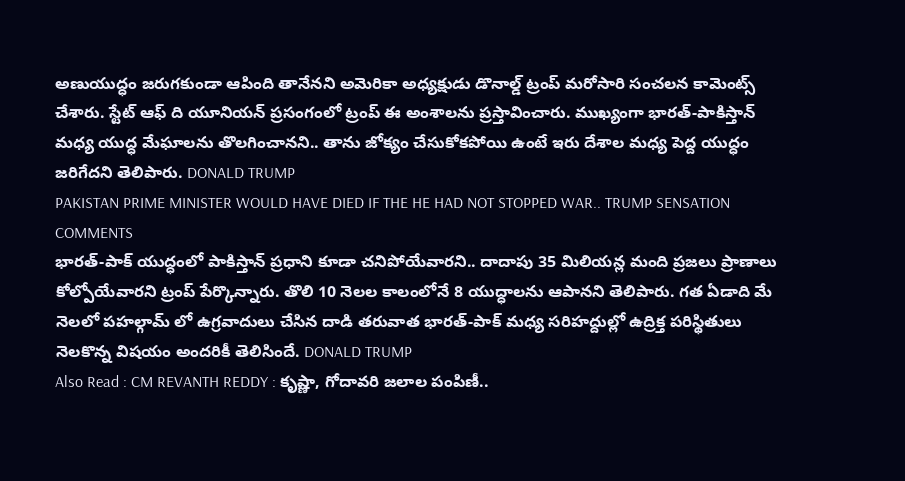అణుయుద్ధం జరుగకుండా ఆపింది తానేనని అమెరికా అధ్యక్షుడు డొనాల్డ్ ట్రంప్ మరోసారి సంచలన కామెంట్స్ చేశారు. స్టేట్ ఆఫ్ ది యూనియన్ ప్రసంగంలో ట్రంప్ ఈ అంశాలను ప్రస్తావించారు. ముఖ్యంగా భారత్-పాకిస్తాన్ మధ్య యుద్ధ మేఘాలను తొలగించానని.. తాను జోక్యం చేసుకోకపోయి ఉంటే ఇరు దేశాల మధ్య పెద్ద యుద్ధం జరిగేదని తెలిపారు. DONALD TRUMP
PAKISTAN PRIME MINISTER WOULD HAVE DIED IF THE HE HAD NOT STOPPED WAR.. TRUMP SENSATION COMMENTS
భారత్-పాక్ యుద్ధంలో పాకిస్తాన్ ప్రధాని కూడా చనిపోయేవారని.. దాదాపు 35 మిలియన్ల మంది ప్రజలు ప్రాణాలు కోల్పోయేవారని ట్రంప్ పేర్కొన్నారు. తొలి 10 నెలల కాలంలోనే 8 యుద్ధాలను ఆపానని తెలిపారు. గత ఏడాది మే నెలలో పహల్గామ్ లో ఉగ్రవాదులు చేసిన దాడి తరువాత భారత్-పాక్ మధ్య సరిహద్దుల్లో ఉద్రిక్త పరిస్థితులు నెలకొన్న విషయం అందరికీ తెలిసిందే. DONALD TRUMP
Also Read : CM REVANTH REDDY : కృష్ణా, గోదావరి జలాల పంపిణీ..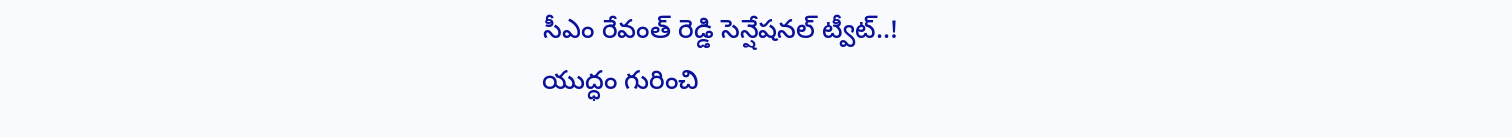సీఎం రేవంత్ రెడ్డి సెన్షేషనల్ ట్వీట్..!
యుద్ధం గురించి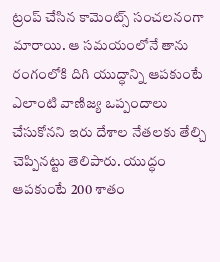ట్రంప్ చేసిన కామెంట్స్ సంచలనంగా మారాయి. ఆ సమయంలోనే తాను రంగంలోకి దిగి యుద్ధాన్ని ఆపకుంటే ఎలాంటి వాణిజ్య ఒప్పందాలు చేసుకోనని ఇరు దేశాల నేతలకు తేల్చి చెప్పినట్టు తెలిపారు. యుద్ధం ఆపకుంటే 200 శాతం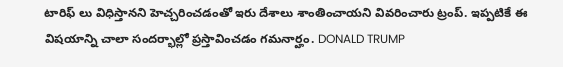టారిఫ్ లు విధిస్తానని హెచ్చరించడంతో ఇరు దేశాలు శాంతించాయని వివరించారు ట్రంప్. ఇప్పటికే ఈ విషయాన్ని చాలా సందర్భాల్లో ప్రస్తావించడం గమనార్హం. DONALD TRUMP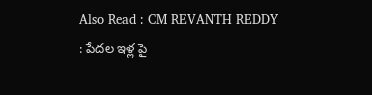Also Read : CM REVANTH REDDY : పేదల ఇళ్ల పై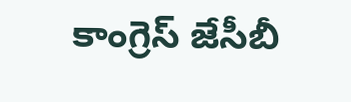కాంగ్రెస్ జేసీబీ